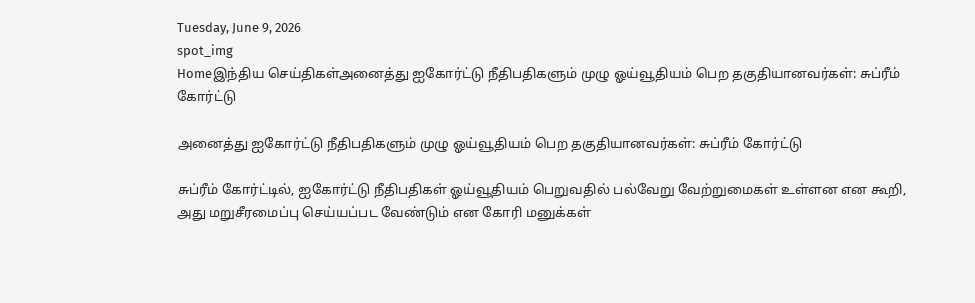Tuesday, June 9, 2026
spot_img
Homeஇந்திய செய்திகள்அனைத்து ஐகோர்ட்டு நீதிபதிகளும் முழு ஓய்வூதியம் பெற தகுதியானவர்கள்: சுப்ரீம் கோர்ட்டு

அனைத்து ஐகோர்ட்டு நீதிபதிகளும் முழு ஓய்வூதியம் பெற தகுதியானவர்கள்: சுப்ரீம் கோர்ட்டு

சுப்ரீம் கோர்ட்டில், ஐகோர்ட்டு நீதிபதிகள் ஓய்வூதியம் பெறுவதில் பல்வேறு வேற்றுமைகள் உள்ளன என கூறி, அது மறுசீரமைப்பு செய்யப்பட வேண்டும் என கோரி மனுக்கள்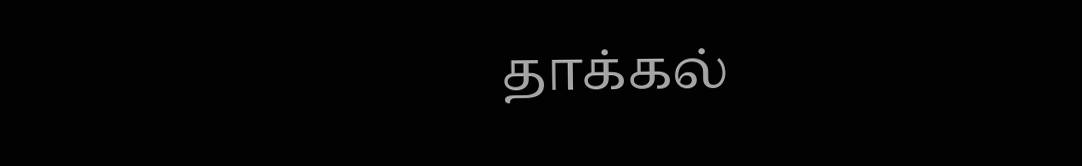தாக்கல்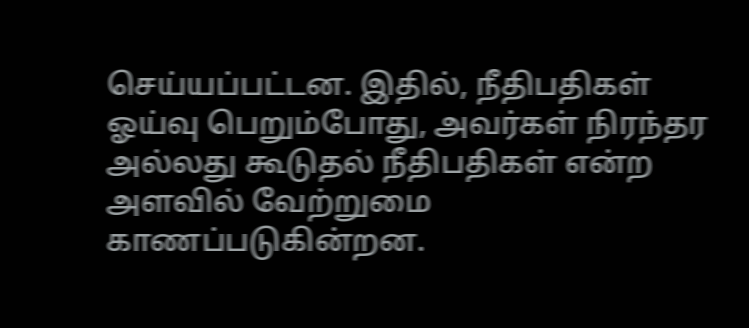செய்யப்பட்டன. இதில், நீதிபதிகள் ஓய்வு பெறும்போது, அவர்கள் நிரந்தர அல்லது கூடுதல் நீதிபதிகள் என்ற அளவில் வேற்றுமை காணப்படுகின்றன.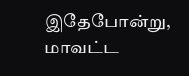இதேபோன்று, மாவட்ட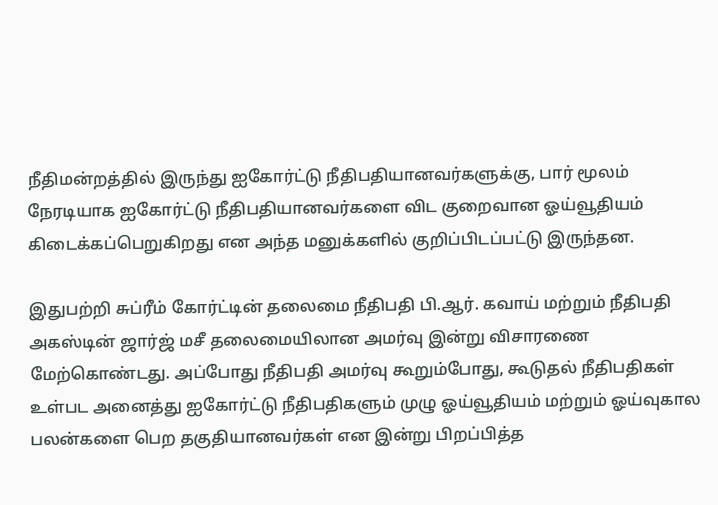நீதிமன்றத்தில் இருந்து ஐகோர்ட்டு நீதிபதியானவர்களுக்கு, பார் மூலம் நேரடியாக ஐகோர்ட்டு நீதிபதியானவர்களை விட குறைவான ஓய்வூதியம் கிடைக்கப்பெறுகிறது என அந்த மனுக்களில் குறிப்பிடப்பட்டு இருந்தன.

இதுபற்றி சுப்ரீம் கோர்ட்டின் தலைமை நீதிபதி பி.ஆர். கவாய் மற்றும் நீதிபதி அகஸ்டின் ஜார்ஜ் மசீ தலைமையிலான அமர்வு இன்று விசாரணை மேற்கொண்டது. அப்போது நீதிபதி அமர்வு கூறும்போது, கூடுதல் நீதிபதிகள் உள்பட அனைத்து ஐகோர்ட்டு நீதிபதிகளும் முழு ஓய்வூதியம் மற்றும் ஓய்வுகால பலன்களை பெற தகுதியானவர்கள் என இன்று பிறப்பித்த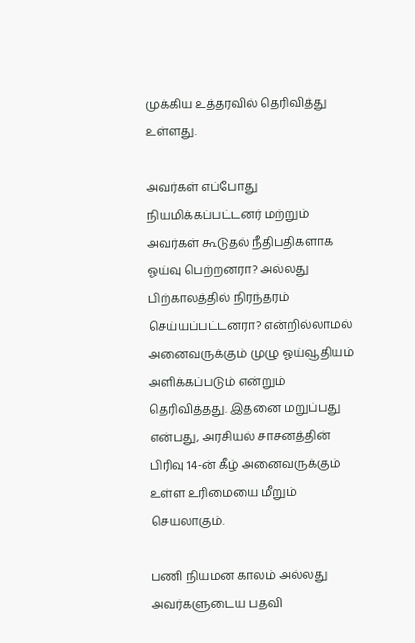முக்கிய உத்தரவில் தெரிவித்து உள்ளது.

அவர்கள் எப்போது நியமிக்கப்பட்டனர் மற்றும் அவர்கள் கூடுதல் நீதிபதிகளாக ஓய்வு பெற்றனரா? அல்லது பிற்காலத்தில் நிரந்தரம் செய்யப்பட்டனரா? என்றில்லாமல் அனைவருக்கும் முழு ஓய்வூதியம் அளிக்கப்படும் என்றும் தெரிவித்தது. இதனை மறுப்பது என்பது, அரசியல் சாசனத்தின் பிரிவு 14-ன் கீழ் அனைவருக்கும் உள்ள உரிமையை மீறும் செயலாகும்.

பணி நியமன காலம் அல்லது அவர்களுடைய பதவி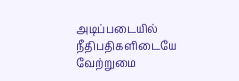அடிப்படையில் நீதிபதிகளிடையே வேற்றுமை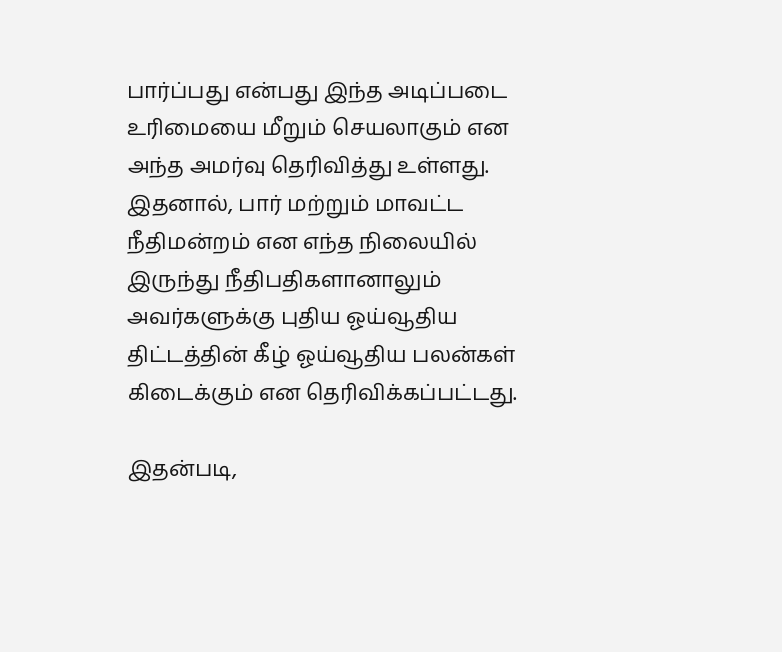பார்ப்பது என்பது இந்த அடிப்படை உரிமையை மீறும் செயலாகும் என அந்த அமர்வு தெரிவித்து உள்ளது. இதனால், பார் மற்றும் மாவட்ட நீதிமன்றம் என எந்த நிலையில் இருந்து நீதிபதிகளானாலும் அவர்களுக்கு புதிய ஓய்வூதிய திட்டத்தின் கீழ் ஓய்வூதிய பலன்கள் கிடைக்கும் என தெரிவிக்கப்பட்டது.

இதன்படி,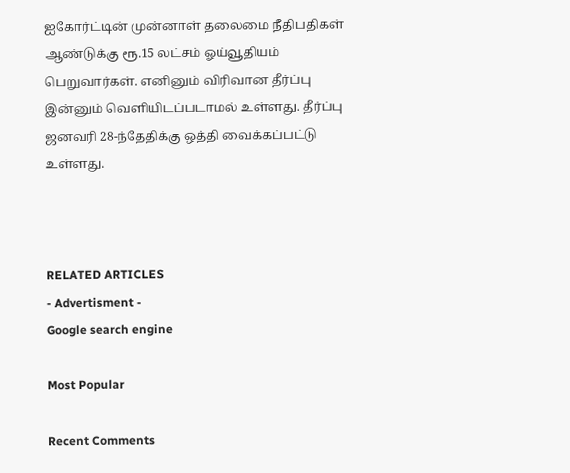ஐகோர்ட்டின் முன்னாள் தலைமை நீதிபதிகள் ஆண்டுக்கு ரூ.15 லட்சம் ஓய்வூதியம் பெறுவார்கள். எனினும் விரிவான தீர்ப்பு இன்னும் வெளியிடப்படாமல் உள்ளது. தீர்ப்பு ஜனவரி 28-ந்தேதிக்கு ஒத்தி வைக்கப்பட்டு உள்ளது.



RELATED ARTICLES
- Advertisment -
Google search engine

Most Popular

Recent Comments